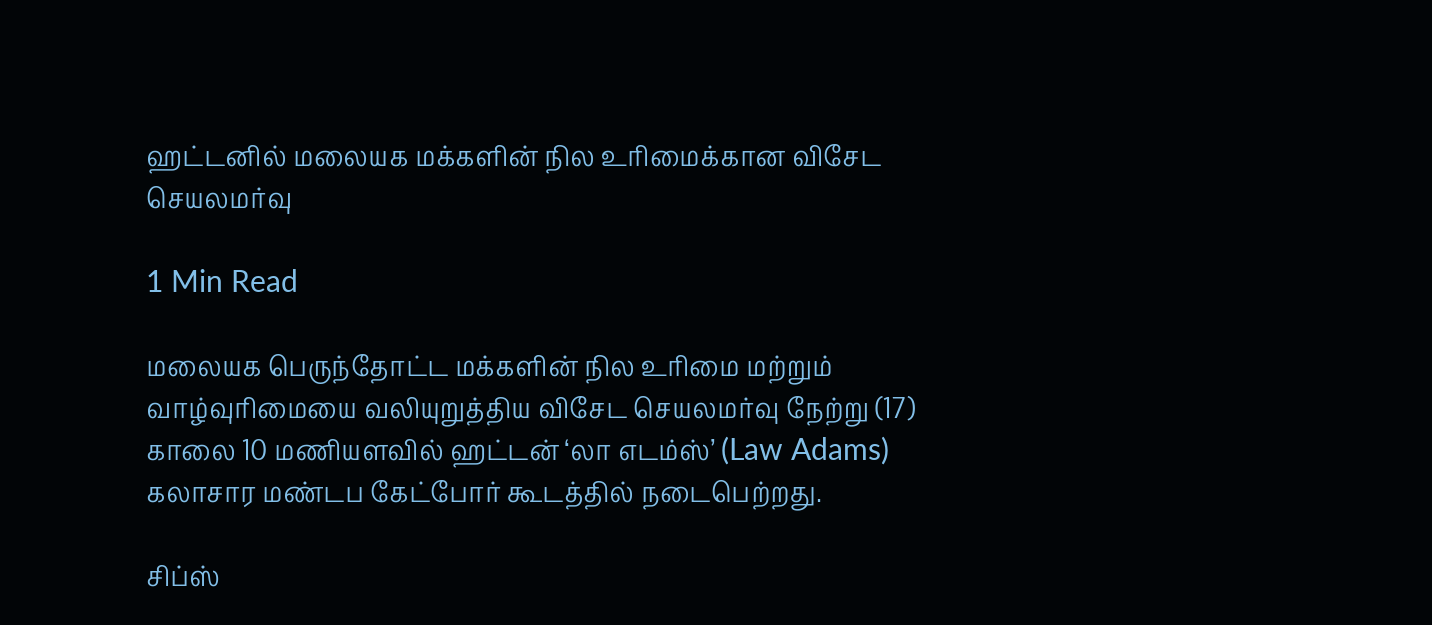ஹட்டனில் மலையக மக்களின் நில உரிமைக்கான விசேட செயலமர்வு

1 Min Read

மலையக பெருந்தோட்ட மக்களின் நில உரிமை மற்றும் வாழ்வுரிமையை வலியுறுத்திய விசேட செயலமர்வு நேற்று (17) காலை 10 மணியளவில் ஹட்டன் ‘லா எடம்ஸ்’ (Law Adams) கலாசார மண்டப கேட்போர் கூடத்தில் நடைபெற்றது.

சிப்ஸ்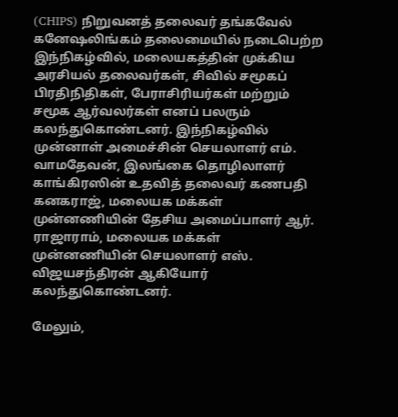(CHIPS) நிறுவனத் தலைவர் தங்கவேல் கனேஷலிங்கம் தலைமையில் நடைபெற்ற இந்நிகழ்வில், மலையகத்தின் முக்கிய அரசியல் தலைவர்கள், சிவில் சமூகப் பிரதிநிதிகள், பேராசிரியர்கள் மற்றும் சமூக ஆர்வலர்கள் எனப் பலரும் கலந்துகொண்டனர். இந்நிகழ்வில் முன்னாள் அமைச்சின் செயலாளர் எம். வாமதேவன், இலங்கை தொழிலாளர் காங்கிரஸின் உதவித் தலைவர் கணபதி கனகராஜ், மலையக மக்கள் முன்னணியின் தேசிய அமைப்பாளர் ஆர். ராஜாராம், மலையக மக்கள் முன்னணியின் செயலாளர் எஸ். விஜயசந்திரன் ஆகியோர் கலந்துகொண்டனர்.

மேலும்,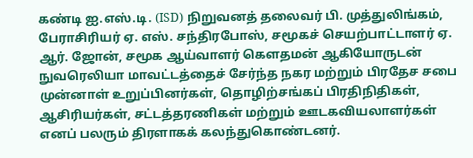கண்டி ஐ.எஸ்.டி. (ISD) நிறுவனத் தலைவர் பி. முத்துலிங்கம், பேராசிரியர் ஏ. எஸ். சந்திரபோஸ், சமூகச் செயற்பாட்டாளர் ஏ. ஆர். ஜோன், சமூக ஆய்வாளர் கௌதமன் ஆகியோருடன் நுவரெலியா மாவட்டத்தைச் சேர்ந்த நகர மற்றும் பிரதேச சபை முன்னாள் உறுப்பினர்கள், தொழிற்சங்கப் பிரதிநிதிகள், ஆசிரியர்கள், சட்டத்தரணிகள் மற்றும் ஊடகவியலாளர்கள் எனப் பலரும் திரளாகக் கலந்துகொண்டனர்.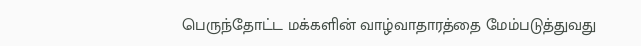பெருந்தோட்ட மக்களின் வாழ்வாதாரத்தை மேம்படுத்துவது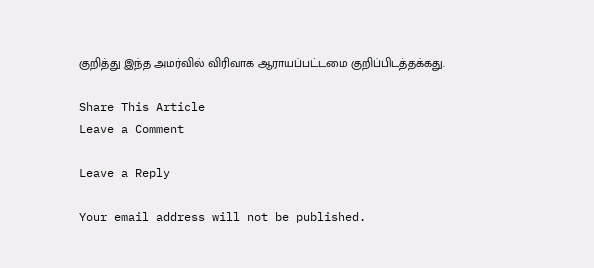குறித்து இந்த அமர்வில் விரிவாக ஆராயப்பட்டமை குறிப்பிடத்தக்கது.

Share This Article
Leave a Comment

Leave a Reply

Your email address will not be published.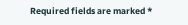Required fields are marked *